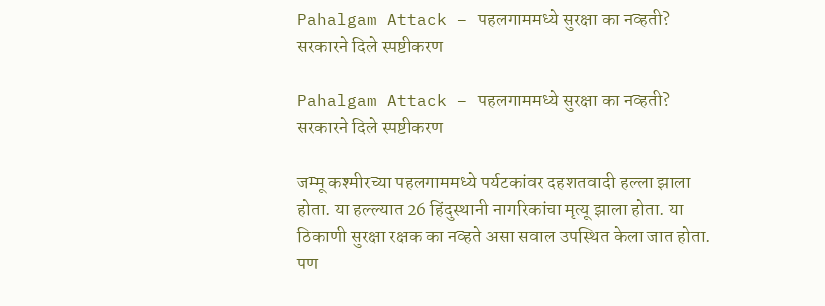Pahalgam Attack – पहलगाममध्ये सुरक्षा का नव्हती? सरकारने दिले स्पष्टीकरण

Pahalgam Attack – पहलगाममध्ये सुरक्षा का नव्हती? सरकारने दिले स्पष्टीकरण

जम्मू कश्मीरच्या पहलगाममध्ये पर्यटकांवर दहशतवादी हल्ला झाला होता. या हल्ल्यात 26 हिंदुस्थानी नागरिकांचा मृत्यू झाला होता. या ठिकाणी सुरक्षा रक्षक का नव्हते असा सवाल उपस्थित केला जात होता. पण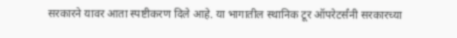सरकारने यावर आता स्पष्टीकरण दिले आहे. या भागातील स्थानिक टूर ऑपरेटर्संनी सरकारच्या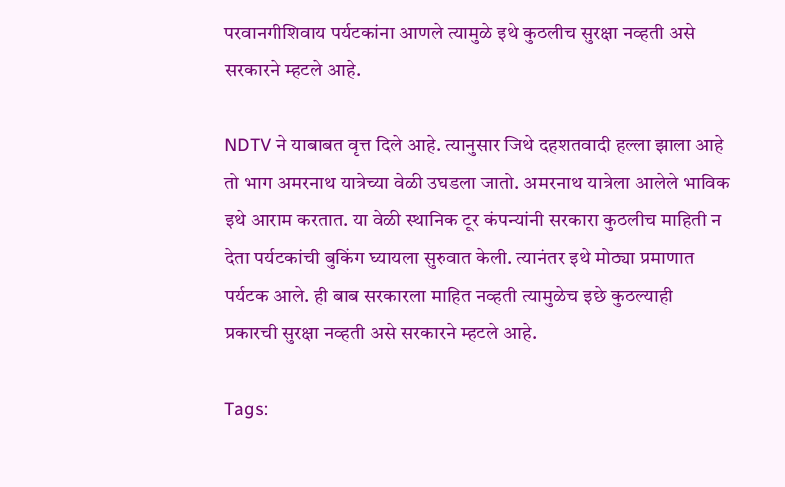परवानगीशिवाय पर्यटकांना आणले त्यामुळे इथे कुठलीच सुरक्षा नव्हती असे सरकारने म्हटले आहे.

NDTV ने याबाबत वृत्त दिले आहे. त्यानुसार जिथे दहशतवादी हल्ला झाला आहे तो भाग अमरनाथ यात्रेच्या वेळी उघडला जातो. अमरनाथ यात्रेला आलेले भाविक इथे आराम करतात. या वेळी स्थानिक टूर कंपन्यांनी सरकारा कुठलीच माहिती न देता पर्यटकांची बुकिंग घ्यायला सुरुवात केली. त्यानंतर इथे मोठ्या प्रमाणात पर्यटक आले. ही बाब सरकारला माहित नव्हती त्यामुळेच इछे कुठल्याही प्रकारची सुरक्षा नव्हती असे सरकारने म्हटले आहे.

Tags: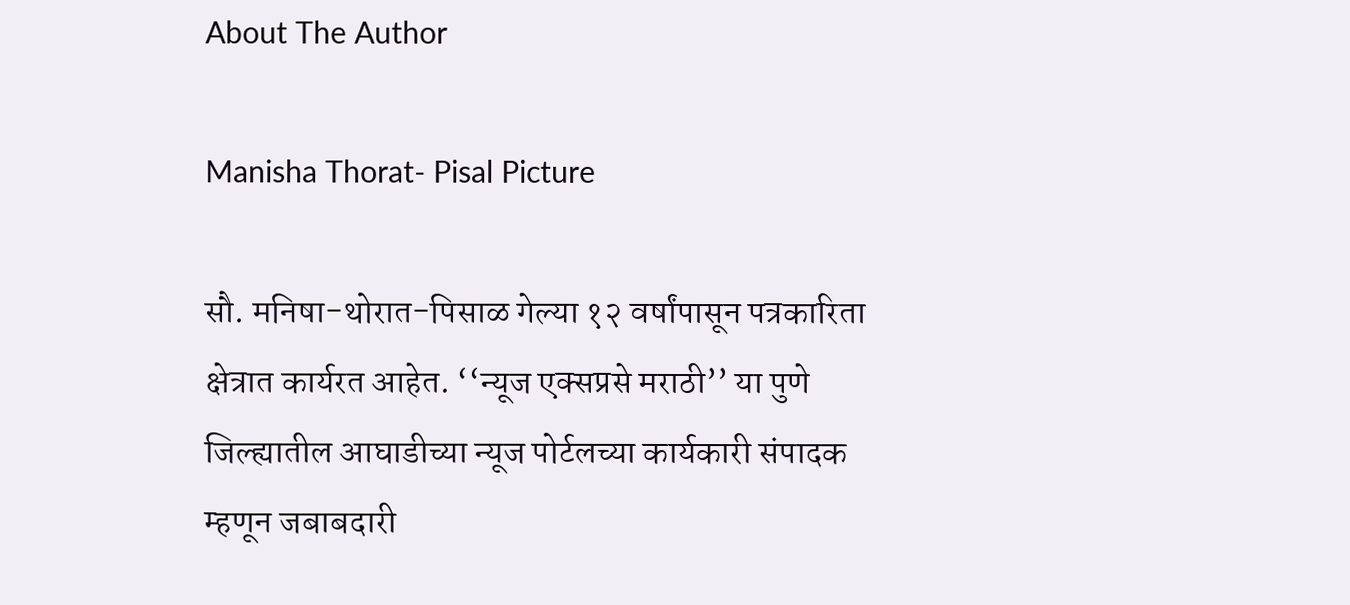About The Author

Manisha Thorat- Pisal Picture

सौ. मनिषा-थोरात-पिसाळ गेल्या १२ वर्षांपासून पत्रकारिता क्षेत्रात कार्यरत आहेत. ‘‘न्यूज एक्सप्रसे मराठी’’ या पुणे जिल्ह्यातील आघाडीच्या न्यूज पोर्टलच्या कार्यकारी संपादक म्हणून जबाबदारी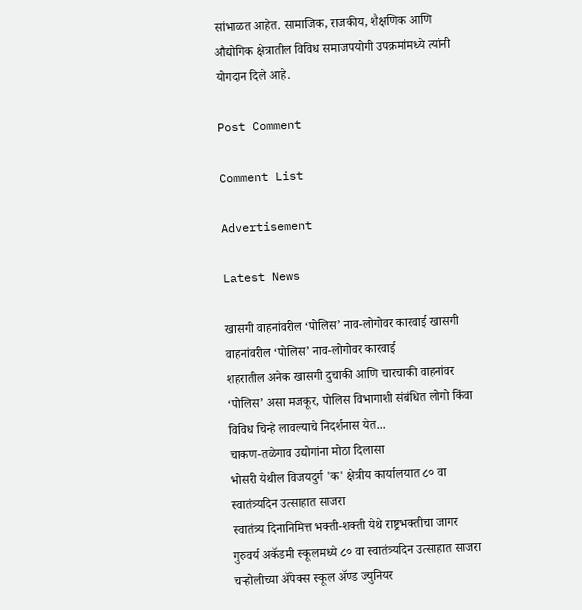सांभाळत आहेत. सामाजिक, राजकीय, शैक्षणिक आणि औद्योगिक क्षेत्रातील विविध समाजपयोगी उपक्रमांमध्ये त्यांनी योगदान दिले आहे.

Post Comment

Comment List

Advertisement

Latest News

खासगी वाहनांवरील ‘पोलिस’ नाव-लोगोवर कारवाई खासगी वाहनांवरील ‘पोलिस’ नाव-लोगोवर कारवाई
शहरातील अनेक खासगी दुचाकी आणि चारचाकी वाहनांवर ‘पोलिस’ असा मजकूर, पोलिस विभागाशी संबंधित लोगो किंवा विविध चिन्हे लावल्याचे निदर्शनास येत...
चाकण-तळेगाव उद्योगांना मोठा दिलासा
भोसरी येथील विजयदुर्ग 'क' क्षेत्रीय कार्यालयात ८० वा स्वातंत्र्यदिन उत्साहात साजरा
स्वातंत्र्य दिनानिमित्त भक्ती-शक्ती येथे राष्ट्रभक्तीचा जागर
गुरुवर्य अकॅडमी स्कूलमध्ये ८० वा स्वातंत्र्यदिन उत्साहात साजरा
चऱ्होलीच्या अ‍ॅपेक्स स्कूल अ‍ॅण्ड ज्युनियर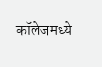कॉलेजमध्ये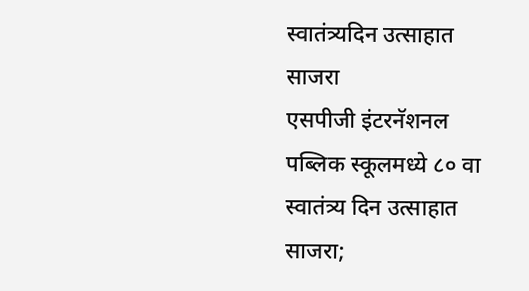स्वातंत्र्यदिन उत्साहात साजरा
एसपीजी इंटरनॅशनल पब्लिक स्कूलमध्ये ८० वा स्वातंत्र्य दिन उत्साहात साजरा;